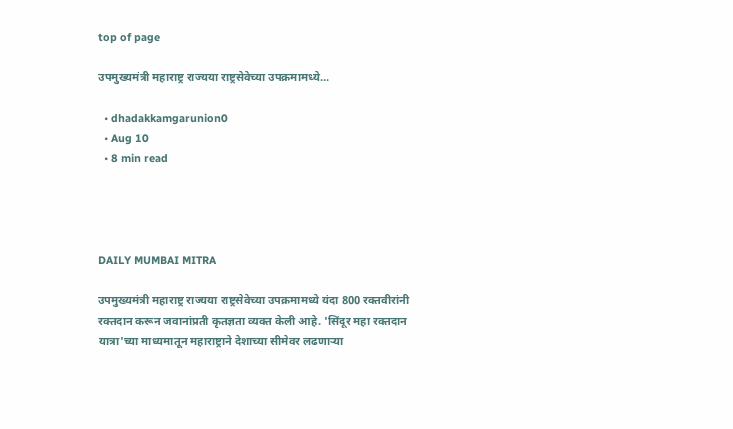top of page

उपमुख्यमंत्री महाराष्ट्र राज्यया राष्ट्रसेवेच्या उपक्रमामध्ये...

  • dhadakkamgarunion0
  • Aug 10
  • 8 min read




DAILY MUMBAI MITRA

उपमुख्यमंत्री महाराष्ट्र राज्यया राष्ट्रसेवेच्या उपक्रमामध्ये यंदा 800 रक्तवीरांनी रक्तदान करून जवानांप्रती कृतज्ञता व्यक्त केली आहे. 'सिंदूर महा रक्तदान यात्रा'च्या माध्यमातून महाराष्ट्राने देशाच्या सीमेवर लढणाऱ्या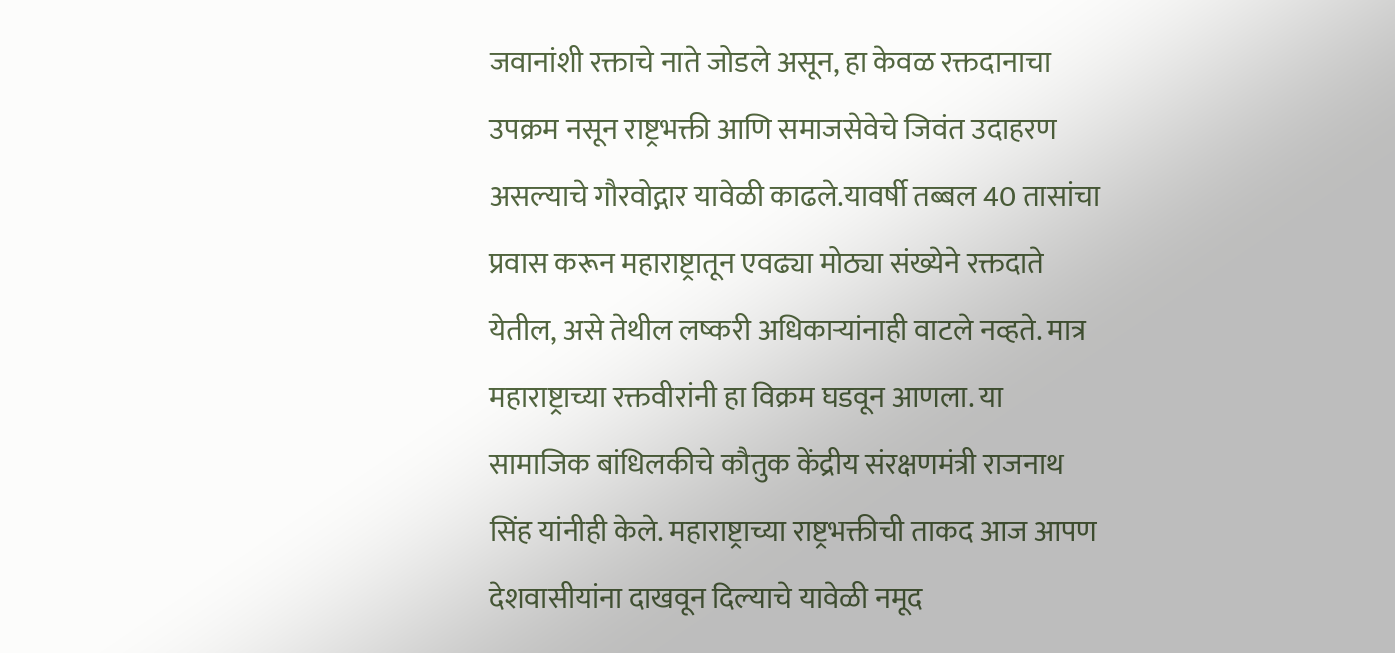जवानांशी रक्ताचे नाते जोडले असून, हा केवळ रक्तदानाचा उपक्रम नसून राष्ट्रभक्ती आणि समाजसेवेचे जिवंत उदाहरण असल्याचे गौरवोद्गार यावेळी काढले.यावर्षी तब्बल 40 तासांचा प्रवास करून महाराष्ट्रातून एवढ्या मोठ्या संख्येने रक्तदाते येतील, असे तेथील लष्करी अधिकाऱ्यांनाही वाटले नव्हते. मात्र महाराष्ट्राच्या रक्तवीरांनी हा विक्रम घडवून आणला. या सामाजिक बांधिलकीचे कौतुक केंद्रीय संरक्षणमंत्री राजनाथ सिंह यांनीही केले. महाराष्ट्राच्या राष्ट्रभक्तीची ताकद आज आपण देशवासीयांना दाखवून दिल्याचे यावेळी नमूद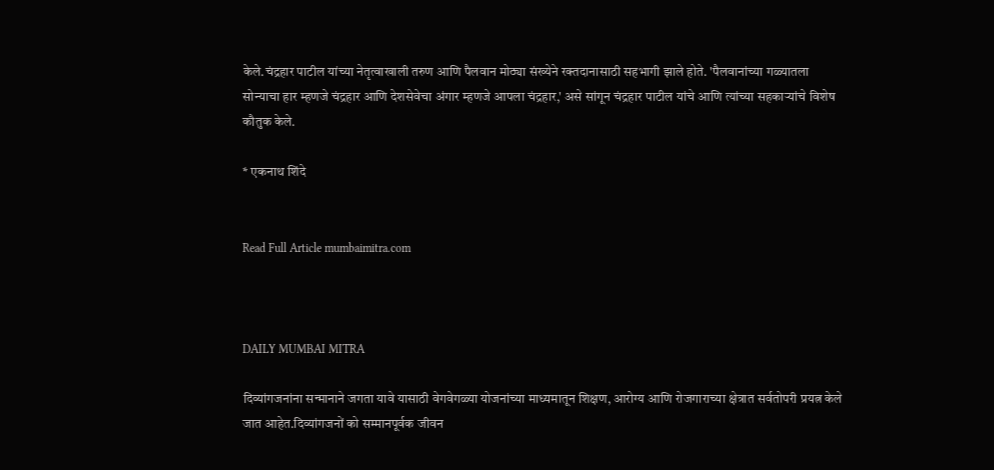केले.चंद्रहार पाटील यांच्या नेतृत्वाखाली तरुण आणि पैलवान मोठ्या संख्येने रक्तदानासाठी सहभागी झाले होते. 'पैलवानांच्या गळ्यातला सोन्याचा हार म्हणजे चंद्रहार आणि देशसेवेचा अंगार म्हणजे आपला चंद्रहार,' असे सांगून चंद्रहार पाटील यांचे आणि त्यांच्या सहकाऱ्यांचे विशेष कौतुक केले.

* एकनाथ शिंदे


Read Full Article mumbaimitra.com



DAILY MUMBAI MITRA

दिव्यांगजनांना सन्मानाने जगता यावे यासाठी वेगवेगळ्या योजनांच्या माध्यमातून शिक्षण, आरोग्य आणि रोजगाराच्या क्षेत्रात सर्वतोपरी प्रयत्न केले जात आहेत.दिव्यांगजनों को सम्मानपूर्वक जीवन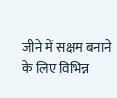जीने में सक्षम बनाने के लिए विभिन्न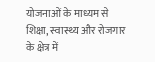योजनाओं के माध्यम से शिक्षा, स्वास्थ्य और रोजगार के क्षेत्र में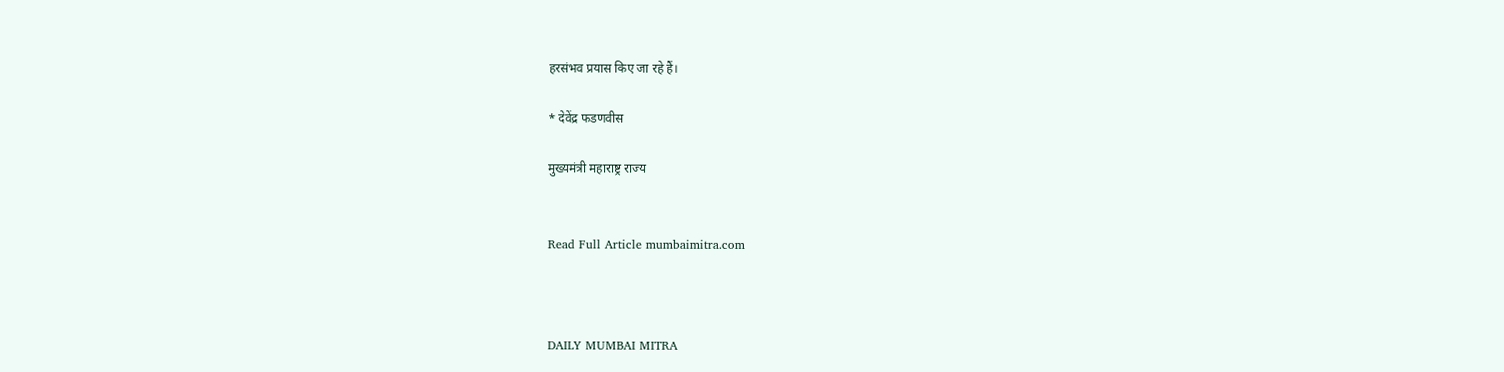हरसंभव प्रयास किए जा रहे हैं।

* देवेंद्र फडणवीस

मुख्यमंत्री महाराष्ट्र राज्य


Read Full Article mumbaimitra.com



DAILY MUMBAI MITRA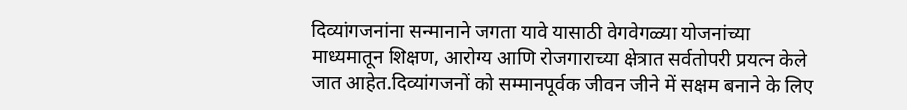दिव्यांगजनांना सन्मानाने जगता यावे यासाठी वेगवेगळ्या योजनांच्या माध्यमातून शिक्षण, आरोग्य आणि रोजगाराच्या क्षेत्रात सर्वतोपरी प्रयत्न केले जात आहेत.दिव्यांगजनों को सम्मानपूर्वक जीवन जीने में सक्षम बनाने के लिए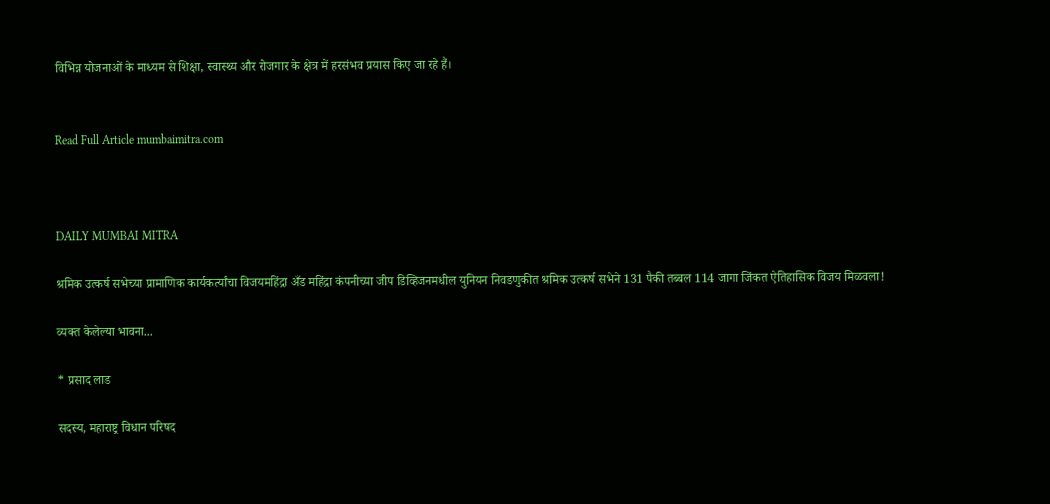विभिन्न योजनाओं के माध्यम से शिक्षा, स्वास्थ्य और रोजगार के क्षेत्र में हरसंभव प्रयास किए जा रहे हैं।


Read Full Article mumbaimitra.com



DAILY MUMBAI MITRA

श्रमिक उत्कर्ष सभेच्या प्रामाणिक कार्यकर्त्यांचा विजयमहिंद्रा अँड महिंद्रा कंपनीच्या जीप डिव्हिजनमधील युनियन निवडणुकीत श्रमिक उत्कर्ष सभेने 131 पैकी तब्बल 114 जागा जिंकत ऐतिहासिक विजय मिळवला!

व्यक्त केलेल्या भावना...

* प्रसाद लाड

सदस्य, महाराष्ट्र विधान परिषद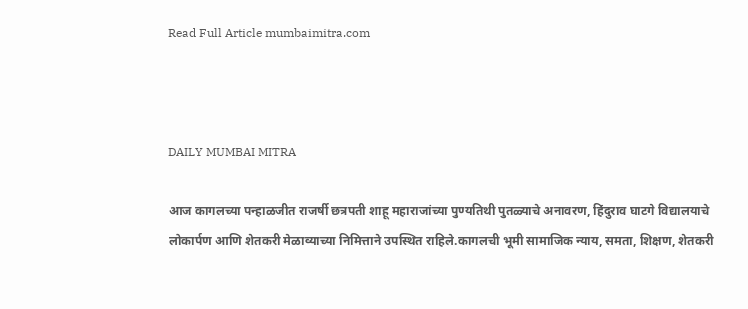Read Full Article mumbaimitra.com



DAILY MUMBAI MITRA

आज कागलच्या पन्हाळजीत राजर्षी छत्रपती शाहू महाराजांच्या पुण्यतिथी पुतळ्याचे अनावरण, हिंदुराव घाटगे विद्यालयाचे लोकार्पण आणि शेतकरी मेळाव्याच्या निमित्ताने उपस्थित राहिले.कागलची भूमी सामाजिक न्याय, समता, शिक्षण, शेतकरी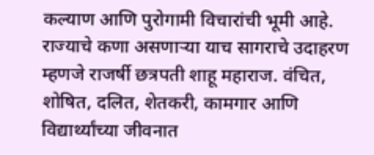कल्याण आणि पुरोगामी विचारांची भूमी आहे. राज्याचे कणा असणाऱ्या याच सागराचे उदाहरण म्हणजे राजर्षी छत्रपती शाहू महाराज. वंचित, शोषित, दलित, शेतकरी, कामगार आणि विद्यार्थ्यांच्या जीवनात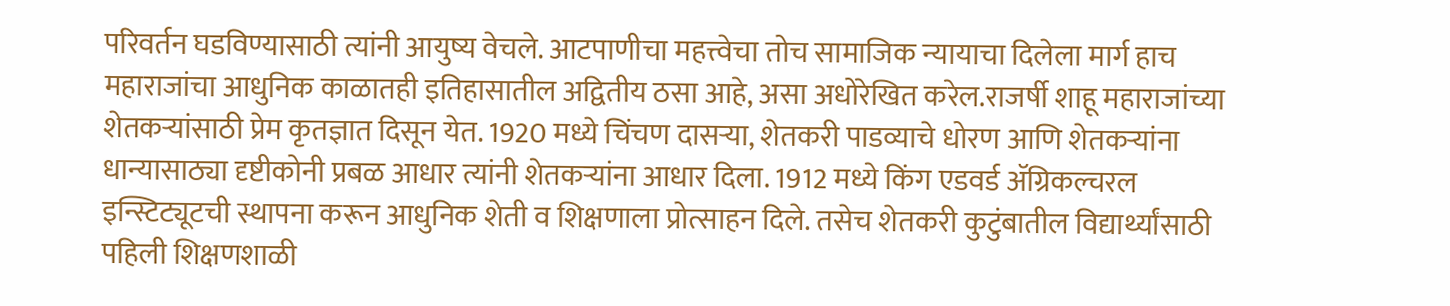परिवर्तन घडविण्यासाठी त्यांनी आयुष्य वेचले. आटपाणीचा महत्त्वेचा तोच सामाजिक न्यायाचा दिलेला मार्ग हाच महाराजांचा आधुनिक काळातही इतिहासातील अद्वितीय ठसा आहे, असा अधोरेखित करेल.राजर्षी शाहू महाराजांच्या शेतकऱ्यांसाठी प्रेम कृतज्ञात दिसून येत. 1920 मध्ये चिंचण दासऱ्या, शेतकरी पाडव्याचे धोरण आणि शेतकऱ्यांना धान्यासाठ्या दृष्टीकोनी प्रबळ आधार त्यांनी शेतकऱ्यांना आधार दिला. 1912 मध्ये किंग एडवर्ड ॲग्रिकल्चरल इन्स्टिट्यूटची स्थापना करून आधुनिक शेती व शिक्षणाला प्रोत्साहन दिले. तसेच शेतकरी कुटुंबातील विद्यार्थ्यांसाठी पहिली शिक्षणशाळी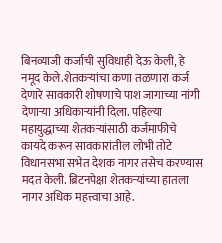बिनव्याजी कर्जाची सुविधाही देऊ केली, हे नमूद केले.शेतकऱ्यांचा कणा तळणारा कर्ज देणारे सावकारी शोषणाचे पाश जागाच्या नांगी देणाऱ्या अधिकाऱ्यांनी दिला. पहिल्या महायुद्धाच्या शेतकऱ्यांसाठी कर्जमाफीचे कायदे करून सावकारांतील लोभी तोटे विधानसभा सभेत देशक नागर तसेच करण्यास मदत केली. ब्रिटनपेक्षा शेतकऱ्यांच्या हातला नागर अधिक महत्त्वाचा आहे.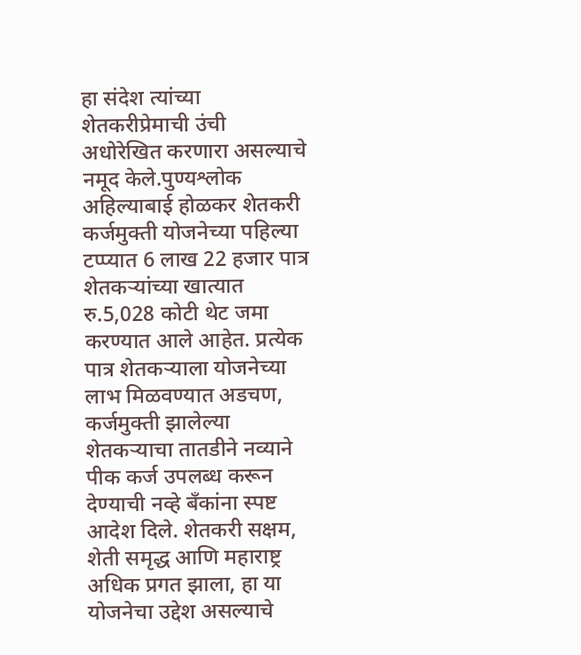हा संदेश त्यांच्या शेतकरीप्रेमाची उंची अधोरेखित करणारा असल्याचे नमूद केले.पुण्यश्लोक अहिल्याबाई होळकर शेतकरी कर्जमुक्ती योजनेच्या पहिल्या टप्प्यात 6 लाख 22 हजार पात्र शेतकऱ्यांच्या खात्यात रु.5,028 कोटी थेट जमा करण्यात आले आहेत. प्रत्येक पात्र शेतकऱ्याला योजनेच्या लाभ मिळवण्यात अडचण, कर्जमुक्ती झालेल्या शेतकऱ्याचा तातडीने नव्याने पीक कर्ज उपलब्ध करून देण्याची नव्हे बँकांना स्पष्ट आदेश दिले. शेतकरी सक्षम, शेती समृद्ध आणि महाराष्ट्र अधिक प्रगत झाला, हा या योजनेचा उद्देश असल्याचे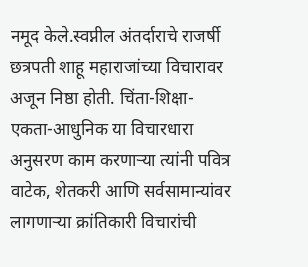नमूद केले.स्वप्नील अंतर्दाराचे राजर्षी छत्रपती शाहू महाराजांच्या विचारावर अजून निष्ठा होती. चिंता-शिक्षा-एकता-आधुनिक या विचारधारा अनुसरण काम करणाऱ्या त्यांनी पवित्र वाटेक, शेतकरी आणि सर्वसामान्यांवर लागणाऱ्या क्रांतिकारी विचारांची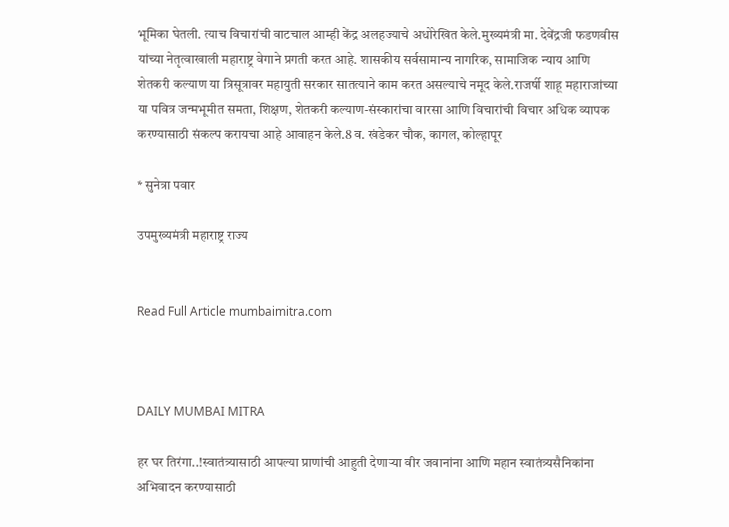भूमिका घेतली. त्याच विचारांची वाटचाल आम्ही केंद्र अलहज्याचे अधोरेखित केले.मुख्यमंत्री मा. देवेंद्रजी फडणवीस यांच्या नेतृत्वाखाली महाराष्ट्र वेगाने प्रगती करत आहे. शासकीय सर्वसामान्य नागरिक, सामाजिक न्याय आणि शेतकरी कल्याण या त्रिसूत्रावर महायुती सरकार सातत्याने काम करत असल्याचे नमूद केले.राजर्षी शाहू महाराजांच्या या पवित्र जन्मभूमीत समता, शिक्षण, शेतकरी कल्याण-संस्कारांचा वारसा आणि विचारांची विचार अधिक व्यापक करण्यासाठी संकल्प करायचा आहे आवाहन केले.8 व. खंडेकर चौक, कागल, कोल्हापूर

* सुनेत्रा पवार

उपमुख्यमंत्री महाराष्ट्र राज्य


Read Full Article mumbaimitra.com



DAILY MUMBAI MITRA

हर घर तिरंगा..!स्वातंत्र्यासाठी आपल्या प्राणांची आहुती देणाऱ्या वीर जवानांना आणि महान स्वातंत्र्यसैनिकांना अभिवादन करण्यासाठी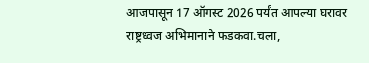आजपासून 17 ऑगस्ट 2026 पर्यंत आपल्या घरावर राष्ट्रध्वज अभिमानाने फडकवा.चला,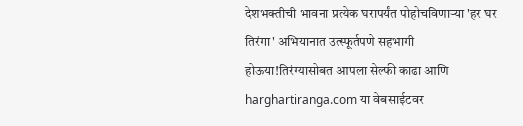देशभक्तीची भावना प्रत्येक घरापर्यंत पोहोचविणाऱ्या 'हर घर तिरंगा' अभियानात उत्स्फूर्तपणे सहभागी होऊया!तिरंग्यासोबत आपला सेल्फी काढा आणि harghartiranga.com या वेबसाईटवर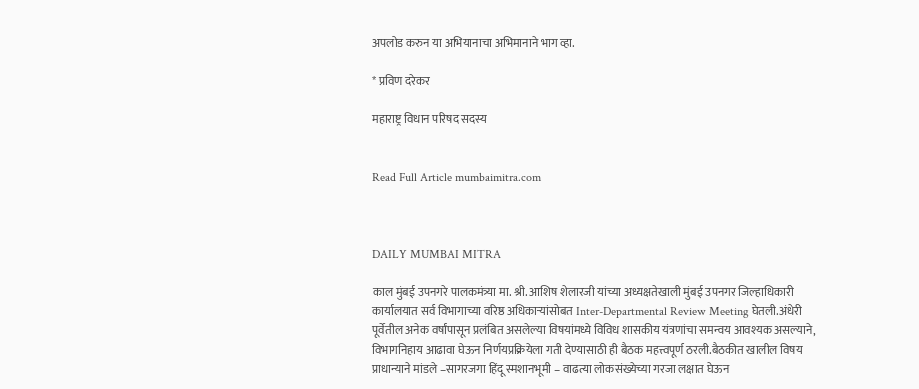अपलोड करुन या अभियानाचा अभिमानाने भाग व्हा.

* प्रविण दरेकर

महाराष्ट्र विधान परिषद सदस्य


Read Full Article mumbaimitra.com



DAILY MUMBAI MITRA

काल मुंबई उपनगरे पालकमंत्र्या मा. श्री. आशिष शेलारजी यांच्या अध्यक्षतेखाली मुंबई उपनगर जिल्हाधिकारी कार्यालयात सर्व विभागाच्या वरिष्ठ अधिकाऱ्यांसोबत Inter-Departmental Review Meeting घेतली.अंधेरी पूर्वेतील अनेक वर्षांपासून प्रलंबित असलेल्या विषयांमध्ये विविध शासकीय यंत्रणांचा समन्वय आवश्यक असल्याने, विभागनिहाय आढावा घेऊन निर्णयप्रक्रियेला गती देण्यासाठी ही बैठक महत्त्वपूर्ण ठरली.बैठकीत खालील विषय प्राधान्याने मांडले –सागरजगा हिंदू स्मशानभूमी – वाढत्या लोकसंख्येच्या गरजा लक्षात घेऊन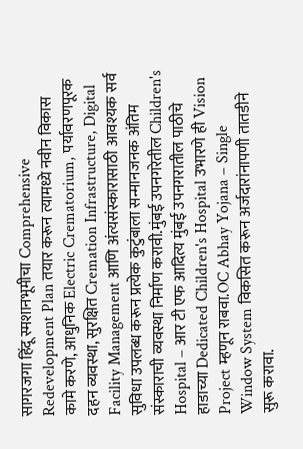सागरजगा हिंदू स्मशानभूमीचा Comprehensive Redevelopment Plan तयार करून त्यामध्ये नवीन विकास कामे करणे, आधुनिक Electric Crematorium, पर्यावरणपूरक दहन व्यवस्था, सुरक्षित Cremation Infrastructure, Digital Facility Management आणि अंत्यसंस्कारासाठी आवश्यक सर्व सुविधा उपलब्ध करून प्रत्येक कुटुंबाला सन्मानजनक अंतिम संस्काराची व्यवस्था निर्माण करावी.मुंबई उपनगरेतील Children's Hospital – आर टी एफ आदित्य मुंबई उपनगरातील पाठीचे हाडाच्या Dedicated Children's Hospital उभारणे ही Vision Project म्हणून राबवा.OC Abhay Yojana – Single Window System विकसित करून अर्जदारांनापणी तातडीने सुरू करावा.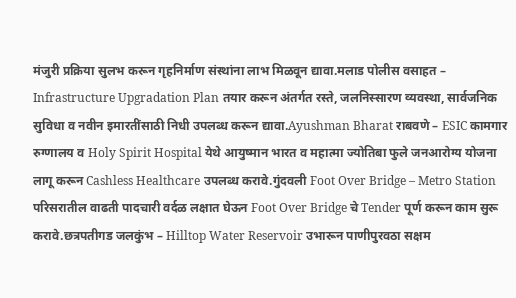मंजुरी प्रक्रिया सुलभ करून गृहनिर्माण संस्थांना लाभ मिळवून द्यावा.मलाड पोलीस वसाहत – Infrastructure Upgradation Plan तयार करून अंतर्गत रस्ते, जलनिस्सारण व्यवस्था, सार्वजनिक सुविधा व नवीन इमारतींसाठी निधी उपलब्ध करून द्यावा.Ayushman Bharat राबवणे – ESIC कामगार रुग्णालय व Holy Spirit Hospital येथे आयुष्मान भारत व महात्मा ज्योतिबा फुले जनआरोग्य योजना लागू करून Cashless Healthcare उपलब्ध करावे.गुंदवली Foot Over Bridge – Metro Station परिसरातील वाढती पादचारी वर्दळ लक्षात घेऊन Foot Over Bridge चे Tender पूर्ण करून काम सुरू करावे.छत्रपतीगड जलकुंभ – Hilltop Water Reservoir उभारून पाणीपुरवठा सक्षम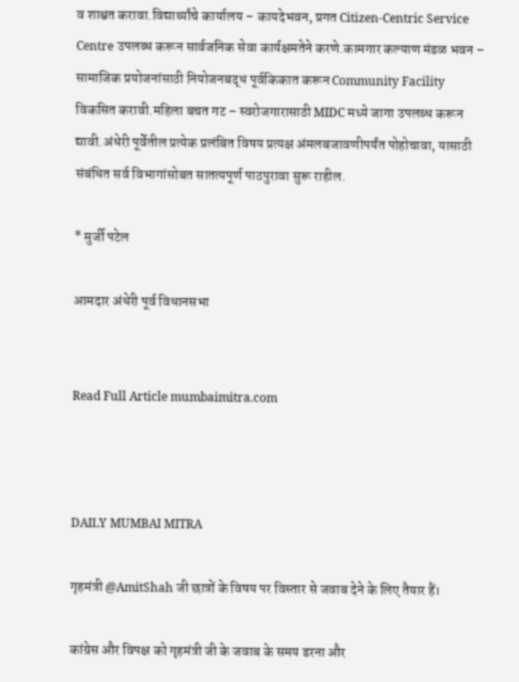व शाश्वत करावा.विद्यार्थ्यांचे कार्यालय – कायदेभवन, प्रगत Citizen-Centric Service Centre उपलब्ध करून सार्वजनिक सेवा कार्यक्षमतेने करणे.कामगार कल्याण मंडळ भवन – सामाजिक प्रयोजनांसाठी नियोजनबद्ध पूर्वकिकात करून Community Facility विकसित करावी.महिला बचत गट – स्वरोजगारासाठी MIDC मध्ये जागा उपलब्ध करून द्यावी.अंधेरी पूर्वेतील प्रत्येक प्रलंबित विषय प्रत्यक्ष अंमलबजावणीपर्यंत पोहोचावा, यासाठी संबंधित सर्व विभागांसोबत सातत्यपूर्ण पाठपुरावा सुरू राहील.

* मुर्जी पटेल

आमदार अंधेरी पूर्व विधानसभा


Read Full Article mumbaimitra.com



DAILY MUMBAI MITRA

गृहमंत्री @AmitShah जी छात्रों के विषय पर विस्तार से जवाब देने के लिए तैयार हैं।

कांग्रेस और विपक्ष को गृहमंत्री जी के जवाब के समय डरना और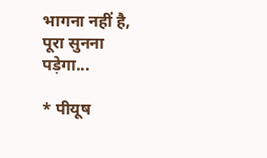भागना नहीं है, पूरा सुनना पड़ेगा...

* पीयूष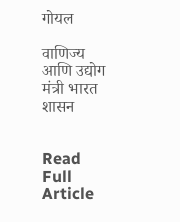गोयल

वाणिज्य आणि उद्योग मंत्री भारत शासन


Read Full Article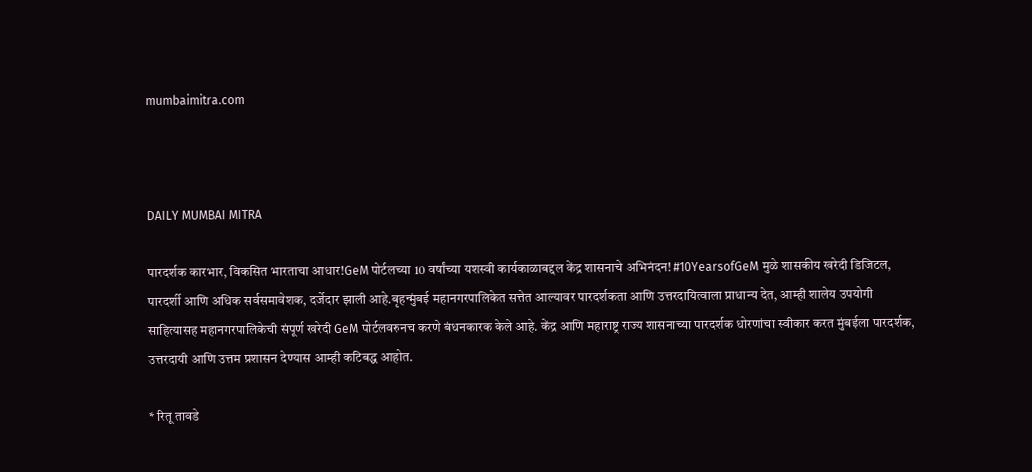mumbaimitra.com



DAILY MUMBAI MITRA

पारदर्शक कारभार, विकसित भारताचा आधार!GeM पोर्टलच्या 10 वर्षांच्या यशस्वी कार्यकाळाबद्दल केंद्र शासनाचे अभिनंदन! #10YearsofGeM मुळे शासकीय खरेदी डिजिटल, पारदर्शी आणि अधिक सर्वसमावेशक, दर्जेदार झाली आहे.बृहन्मुंबई महानगरपालिकेत सत्तेत आल्यावर पारदर्शकता आणि उत्तरदायित्वाला प्राधान्य देत, आम्ही शालेय उपयोगी साहित्यासह महानगरपालिकेची संपूर्ण खरेदी GeM पोर्टलवरुनच करणे बंधनकारक केले आहे. केंद्र आणि महाराष्ट्र राज्य शासनाच्या पारदर्शक धोरणांचा स्वीकार करत मुंबईला पारदर्शक, उत्तरदायी आणि उत्तम प्रशासन देण्यास आम्ही कटिबद्ध आहोत.

* रितू तावडे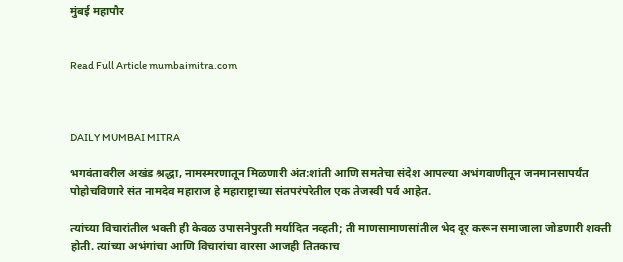मुंबई महापौर


Read Full Article mumbaimitra.com



DAILY MUMBAI MITRA

भगवंतावरील अखंड श्रद्धा, नामस्मरणातून मिळणारी अंत:शांती आणि समतेचा संदेश आपल्या अभंगवाणीतून जनमानसापर्यंत पोहोचविणारे संत नामदेव महाराज हे महाराष्ट्राच्या संतपरंपरेतील एक तेजस्वी पर्व आहेत.

त्यांच्या विचारांतील भक्ती ही केवळ उपासनेपुरती मर्यादित नव्हती; ती माणसामाणसांतील भेद दूर करून समाजाला जोडणारी शक्ती होती. त्यांच्या अभंगांचा आणि विचारांचा वारसा आजही तितकाच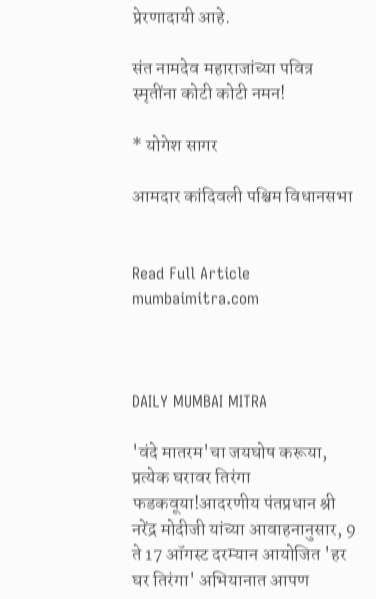प्रेरणादायी आहे.

संत नामदेव महाराजांच्या पवित्र स्मृतींना कोटी कोटी नमन!

* योगेश सागर

आमदार कांदिवली पश्चिम विधानसभा


Read Full Article mumbaimitra.com



DAILY MUMBAI MITRA

'वंदे मातरम'चा जयघोष करूया, प्रत्येक घरावर तिरंगा फडकवूया!आदरणीय पंतप्रधान श्री नरेंद्र मोदीजी यांच्या आवाहनानुसार, 9 ते 17 ऑगस्ट दरम्यान आयोजित 'हर घर तिरंगा' अभियानात आपण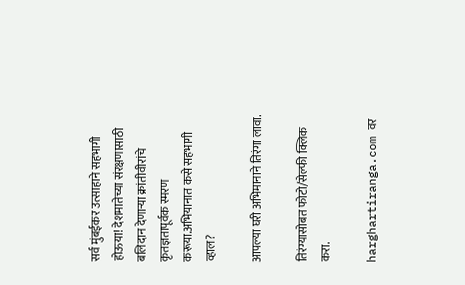सर्व मुंबईकर उत्साहाने सहभागी होऊया! देशमातेच्या संरक्षणासाठी बलिदान देणाऱ्या क्रांतीवीरांचे कृतज्ञतापूर्वक स्मरण करूया.अभियानात कसे सहभागी व्हाल?

आपल्या घरी अभिमानाने तिरंगा लावा.

तिरंग्यासोबत फोटो/सेल्फी क्लिक करा.

harghartiranga.com वर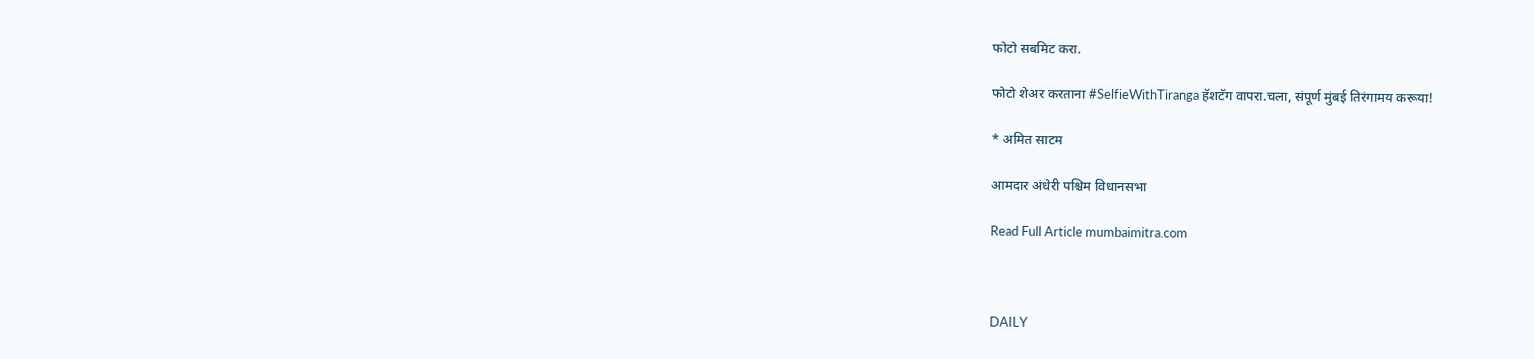फोटो सबमिट करा.

फोटो शेअर करताना #SelfieWithTiranga हॅशटॅग वापरा.चला, संपूर्ण मुंबई तिरंगामय करूया!

* अमित साटम

आमदार अंधेरी पश्चिम विधानसभा

Read Full Article mumbaimitra.com



DAILY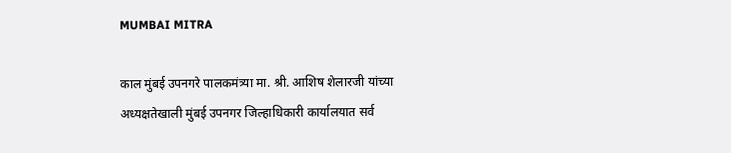MUMBAI MITRA

काल मुंबई उपनगरे पालकमंत्र्या मा. श्री. आशिष शेलारजी यांच्या अध्यक्षतेखाली मुंबई उपनगर जिल्हाधिकारी कार्यालयात सर्व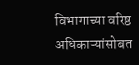विभागाच्या वरिष्ठ अधिकाऱ्यांसोबत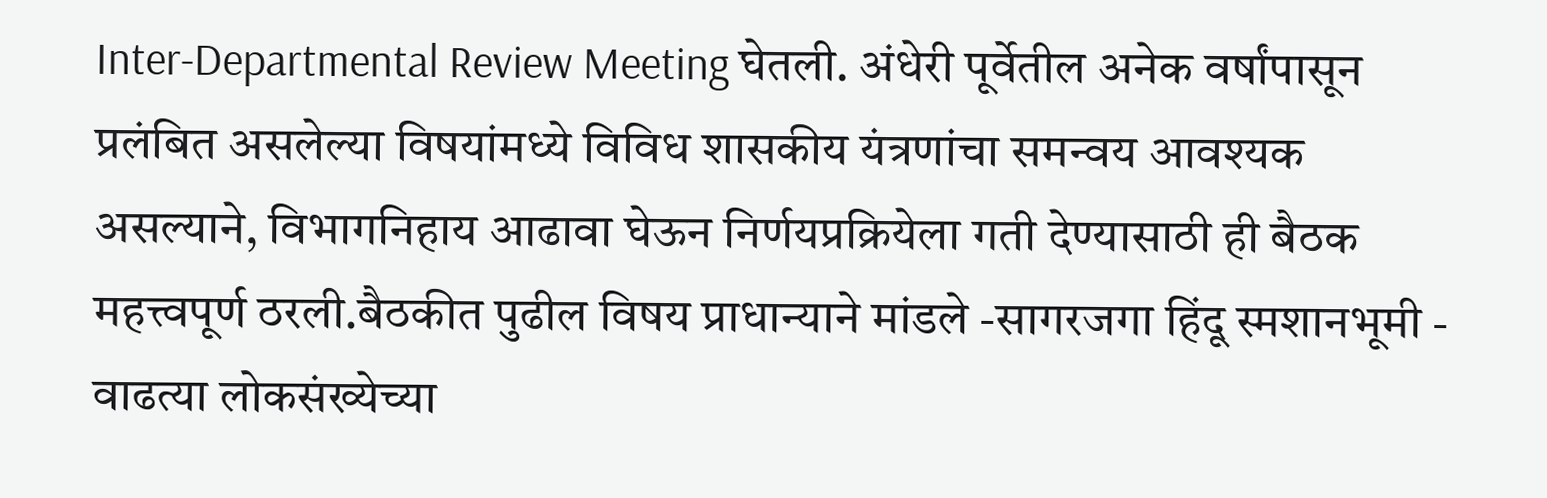Inter-Departmental Review Meeting घेतली. अंधेरी पूर्वेतील अनेक वर्षांपासून प्रलंबित असलेल्या विषयांमध्ये विविध शासकीय यंत्रणांचा समन्वय आवश्यक असल्याने, विभागनिहाय आढावा घेऊन निर्णयप्रक्रियेला गती देण्यासाठी ही बैठक महत्त्वपूर्ण ठरली.बैठकीत पुढील विषय प्राधान्याने मांडले -सागरजगा हिंदू स्मशानभूमी - वाढत्या लोकसंख्येच्या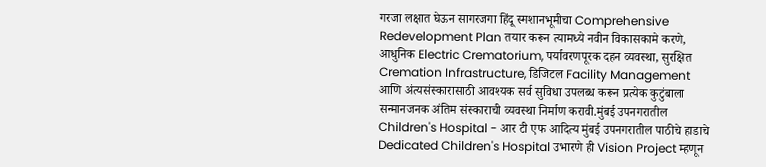गरजा लक्षात घेऊन सागरजगा हिंदू स्मशानभूमीचा Comprehensive Redevelopment Plan तयार करून त्यामध्ये नवीन विकासकामे करणे, आधुनिक Electric Crematorium, पर्यावरणपूरक दहन व्यवस्था, सुरक्षित Cremation Infrastructure, डिजिटल Facility Management आणि अंत्यसंस्कारासाठी आवश्यक सर्व सुविधा उपलब्ध करून प्रत्येक कुटुंबाला सन्मानजनक अंतिम संस्काराची व्यवस्था निर्माण करावी.मुंबई उपनगरातील Children's Hospital - आर टी एफ आदित्य मुंबई उपनगरातील पाठीचे हाडाचे Dedicated Children's Hospital उभारणे ही Vision Project म्हणून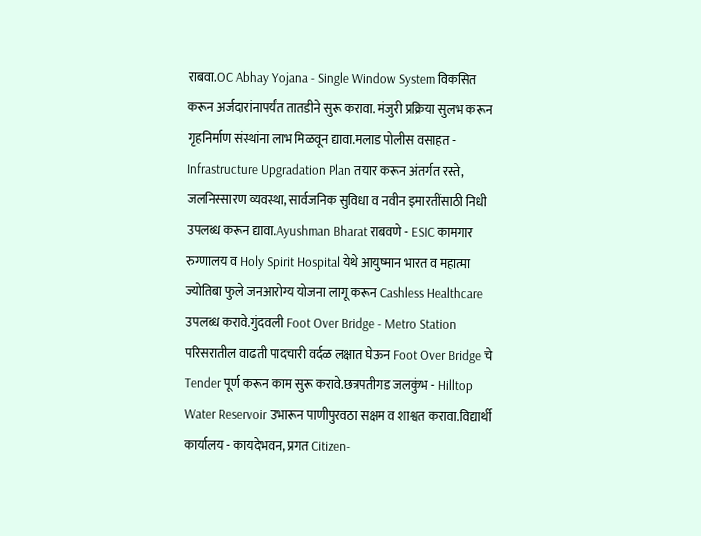राबवा.OC Abhay Yojana - Single Window System विकसित करून अर्जदारांनापर्यंत तातडीने सुरू करावा. मंजुरी प्रक्रिया सुलभ करून गृहनिर्माण संस्थांना लाभ मिळवून द्यावा.मलाड पोलीस वसाहत - Infrastructure Upgradation Plan तयार करून अंतर्गत रस्ते, जलनिस्सारण व्यवस्था, सार्वजनिक सुविधा व नवीन इमारतींसाठी निधी उपलब्ध करून द्यावा.Ayushman Bharat राबवणे - ESIC कामगार रुग्णालय व Holy Spirit Hospital येथे आयुष्मान भारत व महात्मा ज्योतिबा फुले जनआरोग्य योजना लागू करून Cashless Healthcare उपलब्ध करावे.गुंदवली Foot Over Bridge - Metro Station परिसरातील वाढती पादचारी वर्दळ लक्षात घेऊन Foot Over Bridge चे Tender पूर्ण करून काम सुरू करावे.छत्रपतीगड जलकुंभ - Hilltop Water Reservoir उभारून पाणीपुरवठा सक्षम व शाश्वत करावा.विद्यार्थी कार्यालय - कायदेभवन, प्रगत Citizen-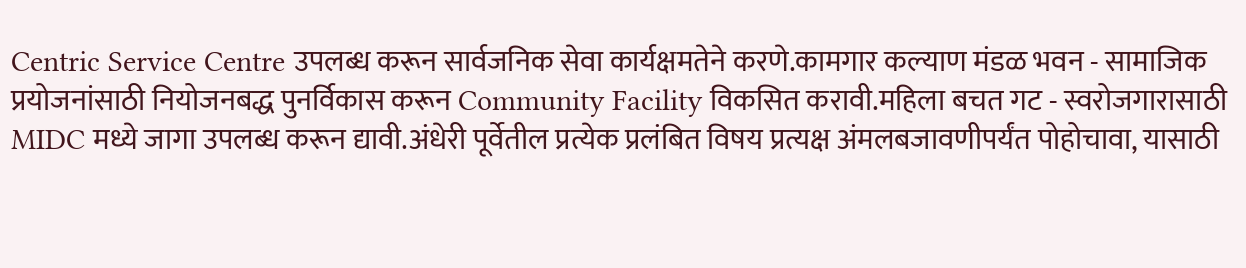Centric Service Centre उपलब्ध करून सार्वजनिक सेवा कार्यक्षमतेने करणे.कामगार कल्याण मंडळ भवन - सामाजिक प्रयोजनांसाठी नियोजनबद्ध पुनर्विकास करून Community Facility विकसित करावी.महिला बचत गट - स्वरोजगारासाठी MIDC मध्ये जागा उपलब्ध करून द्यावी.अंधेरी पूर्वेतील प्रत्येक प्रलंबित विषय प्रत्यक्ष अंमलबजावणीपर्यंत पोहोचावा, यासाठी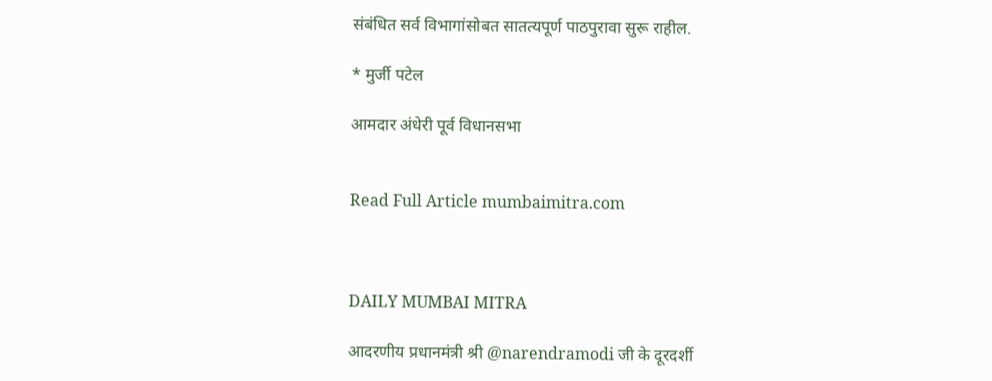संबंधित सर्व विभागांसोबत सातत्यपूर्ण पाठपुरावा सुरू राहील.

* मुर्जी पटेल

आमदार अंधेरी पूर्व विधानसभा


Read Full Article mumbaimitra.com



DAILY MUMBAI MITRA

आदरणीय प्रधानमंत्री श्री @narendramodi जी के दूरदर्शी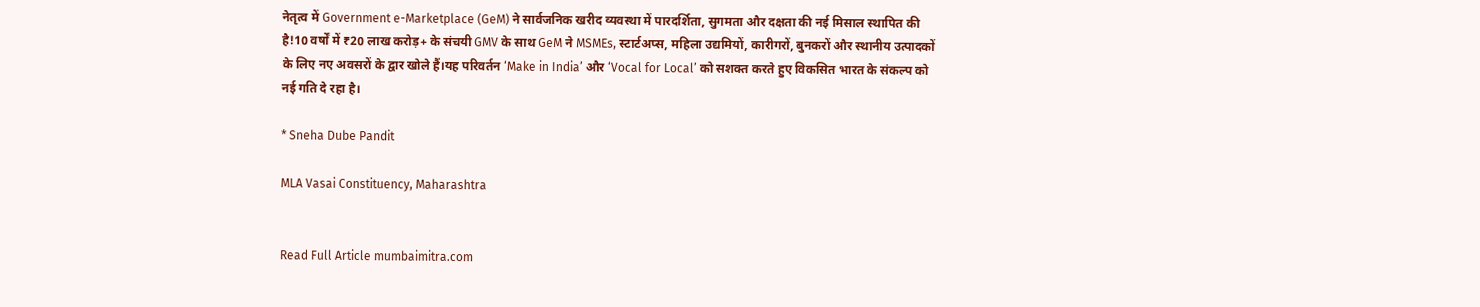नेतृत्व में Government e-Marketplace (GeM) ने सार्वजनिक खरीद व्यवस्था में पारदर्शिता, सुगमता और दक्षता की नई मिसाल स्थापित की है!10 वर्षों में ₹20 लाख करोड़+ के संचयी GMV के साथ GeM ने MSMEs, स्टार्टअप्स, महिला उद्यमियों, कारीगरों, बुनकरों और स्थानीय उत्पादकों के लिए नए अवसरों के द्वार खोले हैं।यह परिवर्तन ‘Make in India’ और ‘Vocal for Local’ को सशक्त करते हुए विकसित भारत के संकल्प को नई गति दे रहा है।

* Sneha Dube Pandit

MLA Vasai Constituency, Maharashtra


Read Full Article mumbaimitra.com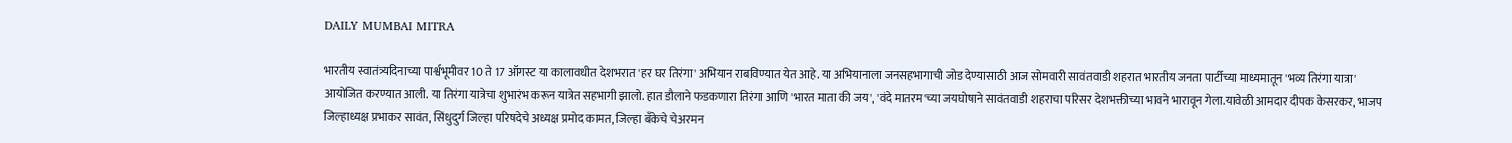DAILY MUMBAI MITRA

भारतीय स्वातंत्र्यदिनाच्या पार्श्वभूमीवर 10 ते 17 ऑगस्ट या कालावधीत देशभरात 'हर घर तिरंगा' अभियान राबविण्यात येत आहे. या अभियानाला जनसहभागाची जोड देण्यासाठी आज सोमवारी सावंतवाडी शहरात भारतीय जनता पार्टीच्या माध्यमातून 'भव्य तिरंगा यात्रा' आयोजित करण्यात आली. या तिरंगा यात्रेचा शुभारंभ करून यात्रेत सहभागी झालो. हात डौलाने फडकणारा तिरंगा आणि 'भारत माता की जय', 'वंदे मातरम'च्या जयघोषाने सावंतवाडी शहराचा परिसर देशभक्तीच्या भावने भारावून गेला.यावेळी आमदार दीपक केसरकर, भाजप जिल्हाध्यक्ष प्रभाकर सावंत, सिंधुदुर्ग जिल्हा परिषदेचे अध्यक्ष प्रमोद कामत, जिल्हा बँकेचे चेअरमन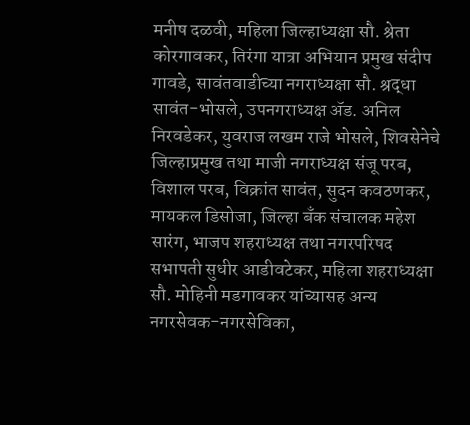मनीष दळवी, महिला जिल्हाध्यक्षा सौ. श्रेता कोरगावकर, तिरंगा यात्रा अभियान प्रमुख संदीप गावडे, सावंतवाडीच्या नगराध्यक्षा सौ. श्रद्धा सावंत-भोसले, उपनगराध्यक्ष ॲड. अनिल निरवडेकर, युवराज लखम राजे भोसले, शिवसेनेचे जिल्हाप्रमुख तथा माजी नगराध्यक्ष संजू परब, विशाल परब, विक्रांत सावंत, सुदन कवठणकर, मायकल डिसोजा, जिल्हा बँक संचालक महेश सारंग, भाजप शहराध्यक्ष तथा नगरपरिषद सभापती सुधीर आडीवटेकर, महिला शहराध्यक्षा सौ. मोहिनी मडगावकर यांच्यासह अन्य नगरसेवक-नगरसेविका,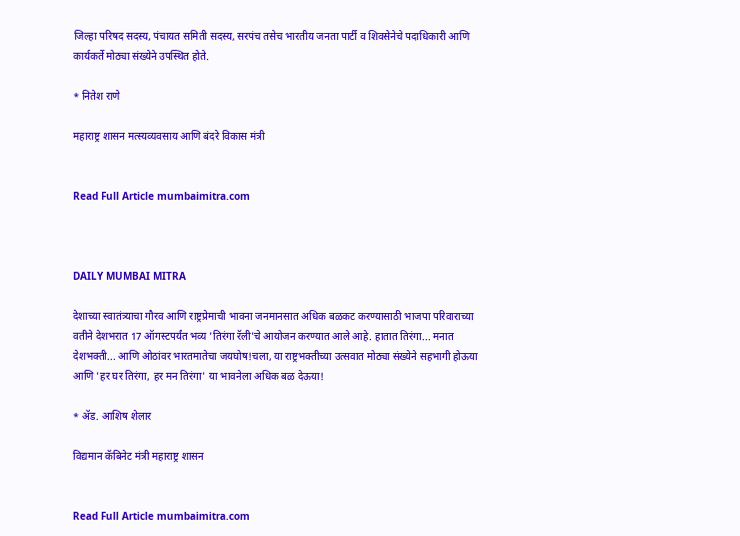जिल्हा परिषद सदस्य, पंचायत समिती सदस्य, सरपंच तसेच भारतीय जनता पार्टी व शिवसेनेचे पदाधिकारी आणि कार्यकर्ते मोठ्या संख्येने उपस्थित होते.

* नितेश राणे

महाराष्ट्र शासन मत्स्यव्यवसाय आणि बंदरे विकास मंत्री


Read Full Article mumbaimitra.com



DAILY MUMBAI MITRA

देशाच्या स्वातंत्र्याचा गौरव आणि राष्ट्रप्रेमाची भावना जनमानसात अधिक बळकट करण्यासाठी भाजपा परिवाराच्या वतीने देशभरात 17 ऑगस्टपर्यंत भव्य 'तिरंगा रॅली'चे आयोजन करण्यात आले आहे. हातात तिरंगा... मनात देशभक्ती... आणि ओठांवर भारतमातेचा जयघोष!चला, या राष्ट्रभक्तीच्या उत्सवात मोठ्या संख्येने सहभागी होऊया आणि 'हर घर तिरंगा, हर मन तिरंगा' या भावनेला अधिक बळ देऊया!

* ॲड. आशिष शेलार

विद्यमान कॅबिनेट मंत्री महाराष्ट्र शासन


Read Full Article mumbaimitra.com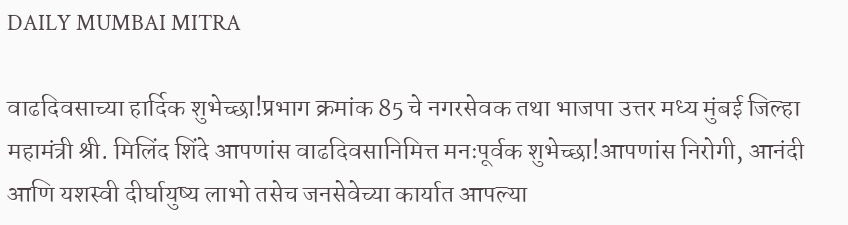DAILY MUMBAI MITRA

वाढदिवसाच्या हार्दिक शुभेच्छा!प्रभाग क्रमांक 85 चे नगरसेवक तथा भाजपा उत्तर मध्य मुंबई जिल्हा महामंत्री श्री. मिलिंद शिंदे आपणांस वाढदिवसानिमित्त मनःपूर्वक शुभेच्छा!आपणांस निरोगी, आनंदी आणि यशस्वी दीर्घायुष्य लाभो तसेच जनसेवेच्या कार्यात आपल्या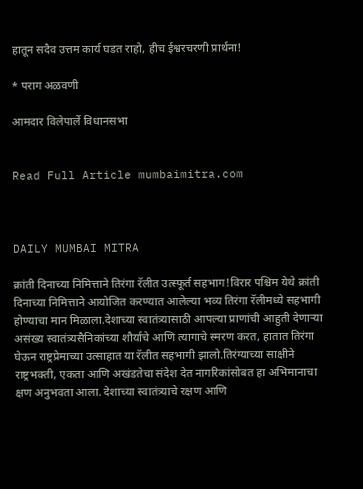हातून सदैव उत्तम कार्य घडत राहो, हीच ईश्वरचरणी प्रार्थना!

* पराग अळवणी

आमदार विलेपार्ले विधानसभा


Read Full Article mumbaimitra.com



DAILY MUMBAI MITRA

क्रांती दिनाच्या निमित्ताने तिरंगा रॅलीत उत्स्फूर्त सहभाग!विरार पश्चिम येथे क्रांती दिनाच्या निमित्ताने आयोजित करण्यात आलेल्या भव्य तिरंगा रॅलीमध्ये सहभागी होण्याचा मान मिळाला.देशाच्या स्वातंत्र्यासाठी आपल्या प्राणांची आहुती देणाऱ्या असंख्य स्वातंत्र्यसैनिकांच्या शौर्याचे आणि त्यागाचे स्मरण करत, हातात तिरंगा घेऊन राष्ट्रप्रेमाच्या उत्साहात या रॅलीत सहभागी झालो.तिरंग्याच्या साक्षीने राष्ट्रभक्ती, एकता आणि अखंडतेचा संदेश देत नागरिकांसोबत हा अभिमानाचा क्षण अनुभवता आला. देशाच्या स्वातंत्र्याचे रक्षण आणि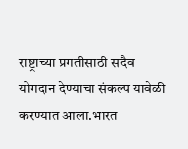राष्ट्राच्या प्रगतीसाठी सदैव योगदान देण्याचा संकल्प यावेळी करण्यात आला.भारत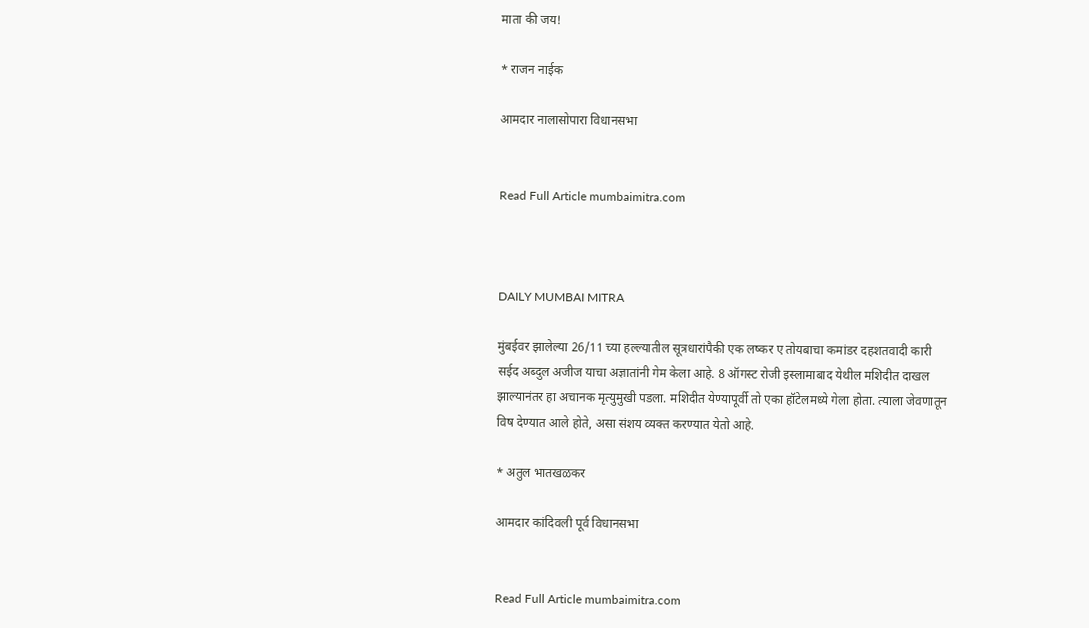माता की जय!

* राजन नाईक

आमदार नालासोपारा विधानसभा


Read Full Article mumbaimitra.com



DAILY MUMBAI MITRA

मुंबईवर झालेल्या 26/11 च्या हल्ल्यातील सूत्रधारांपैकी एक लष्कर ए तोयबाचा कमांडर दहशतवादी कारी सईद अब्दुल अजीज याचा अज्ञातांनी गेम केला आहे. 8 ऑगस्ट रोजी इस्लामाबाद येथील मशिदीत दाखल झाल्यानंतर हा अचानक मृत्युमुखी पडला. मशिदीत येण्यापूर्वी तो एका हॉटेलमध्ये गेला होता. त्याला जेवणातून विष देण्यात आले होते, असा संशय व्यक्त करण्यात येतो आहे.

* अतुल भातखळकर

आमदार कांदिवली पूर्व विधानसभा


Read Full Article mumbaimitra.com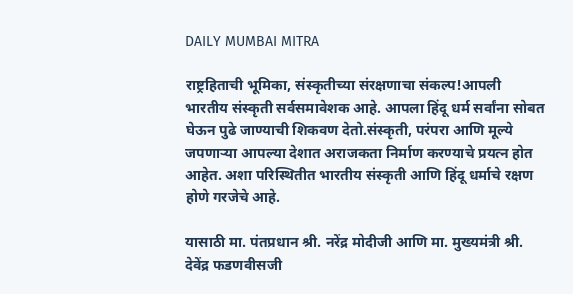DAILY MUMBAI MITRA

राष्ट्रहिताची भूमिका, संस्कृतीच्या संरक्षणाचा संकल्प!आपली भारतीय संस्कृती सर्वसमावेशक आहे. आपला हिंदू धर्म सर्वांना सोबत घेऊन पुढे जाण्याची शिकवण देतो.संस्कृती, परंपरा आणि मूल्ये जपणाऱ्या आपल्या देशात अराजकता निर्माण करण्याचे प्रयत्न होत आहेत. अशा परिस्थितीत भारतीय संस्कृती आणि हिंदू धर्माचे रक्षण होणे गरजेचे आहे.

यासाठी मा. पंतप्रधान श्री. नरेंद्र मोदीजी आणि मा. मुख्यमंत्री श्री. देवेंद्र फडणवीसजी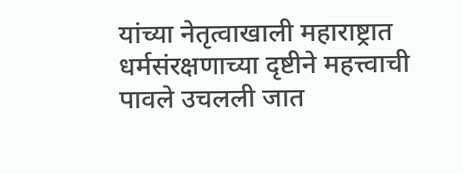यांच्या नेतृत्वाखाली महाराष्ट्रात धर्मसंरक्षणाच्या दृष्टीने महत्त्वाची पावले उचलली जात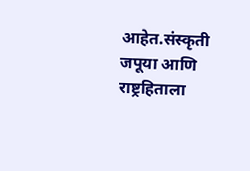आहेत.संस्कृती जपूया आणि राष्ट्रहिताला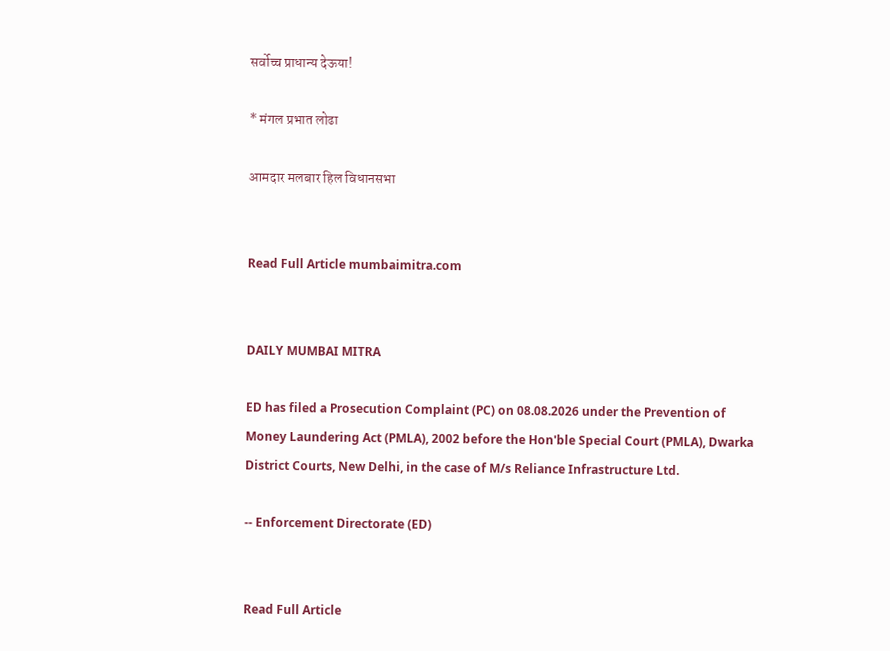सर्वोच्च प्राधान्य देऊया!

* मंगल प्रभात लोढा

आमदार मलबार हिल विधानसभा


Read Full Article mumbaimitra.com


DAILY MUMBAI MITRA

ED has filed a Prosecution Complaint (PC) on 08.08.2026 under the Prevention of Money Laundering Act (PMLA), 2002 before the Hon'ble Special Court (PMLA), Dwarka District Courts, New Delhi, in the case of M/s Reliance Infrastructure Ltd.

-- Enforcement Directorate (ED)


Read Full Article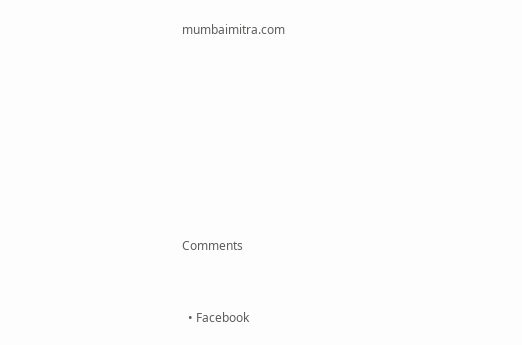mumbaimitra.com








Comments


  • Facebook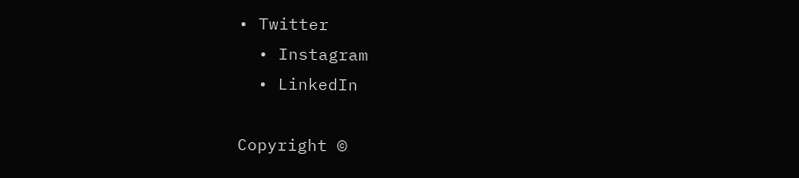• Twitter
  • Instagram
  • LinkedIn

Copyright ©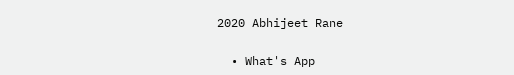2020 Abhijeet Rane

  • What's App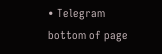• Telegram
bottom of page